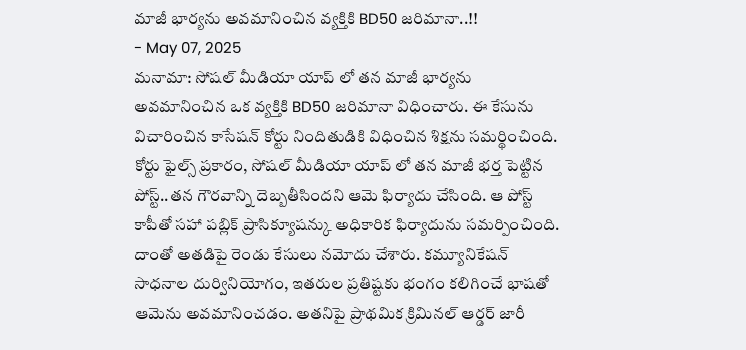మాజీ భార్యను అవమానించిన వ్యక్తికి BD50 జరిమానా..!!
- May 07, 2025
మనామా: సోషల్ మీడియా యాప్ లో తన మాజీ భార్యను అవమానించిన ఒక వ్యక్తికి BD50 జరిమానా విధించారు. ఈ కేసును విచారించిన కాసేషన్ కోర్టు నిందితుడికి విధించిన శిక్షను సమర్థించింది.
కోర్టు ఫైల్స్ ప్రకారం, సోషల్ మీడియా యాప్ లో తన మాజీ భర్త పెట్టిన పోస్ట్..తన గౌరవాన్ని దెబ్బతీసిందని ఆమె ఫిర్యాదు చేసింది. ఆ పోస్ట్ కాపీతో సహా పబ్లిక్ ప్రాసిక్యూషన్కు అధికారిక ఫిర్యాదును సమర్పించింది. దాంతో అతడిపై రెండు కేసులు నమోదు చేశారు. కమ్యూనికేషన్ సాధనాల దుర్వినియోగం, ఇతరుల ప్రతిష్టకు భంగం కలిగించే భాషతో ఆమెను అవమానించడం. అతనిపై ప్రాథమిక క్రిమినల్ ఆర్డర్ జారీ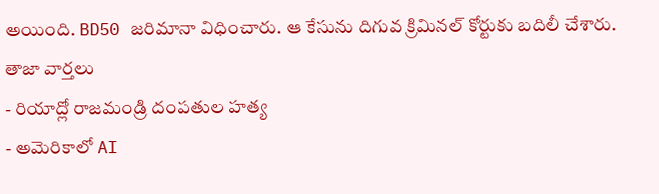అయింది. BD50 జరిమానా విధించారు. ఆ కేసును దిగువ క్రిమినల్ కోర్టుకు బదిలీ చేశారు.
తాజా వార్తలు
- రియాద్లో రాజమండ్రి దంపతుల హత్య
- అమెరికాలో AI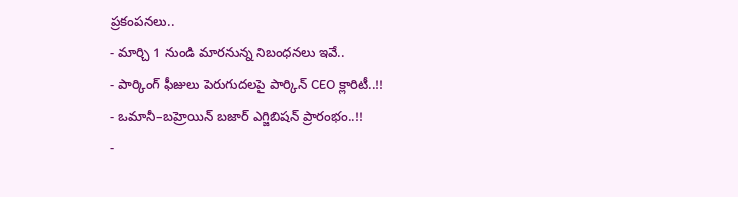ప్రకంపనలు..
- మార్చి 1 నుండి మారనున్న నిబంధనలు ఇవే..
- పార్కింగ్ ఫీజులు పెరుగుదలపై పార్కిన్ CEO క్లారిటీ..!!
- ఒమానీ–బహ్రెయిన్ బజార్ ఎగ్జిబిషన్ ప్రారంభం..!!
-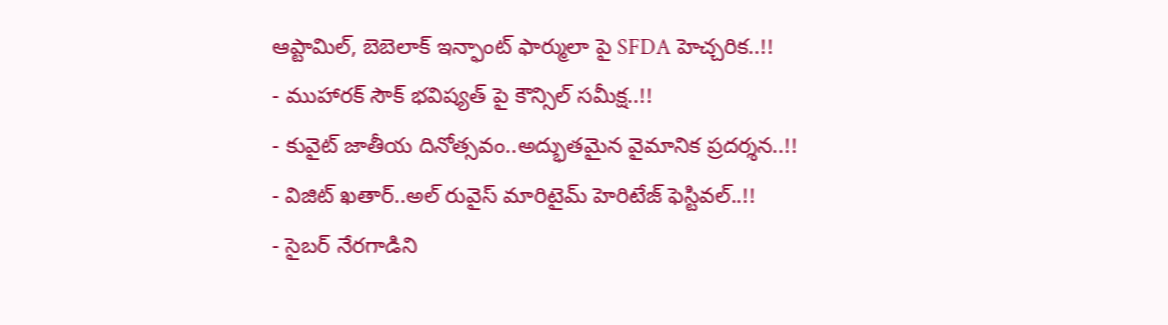ఆప్టామిల్, బెబెలాక్ ఇన్ఫాంట్ ఫార్ములా పై SFDA హెచ్చరిక..!!
- ముహారక్ సౌక్ భవిష్యత్ పై కౌన్సిల్ సమీక్ష..!!
- కువైట్ జాతీయ దినోత్సవం..అద్భుతమైన వైమానిక ప్రదర్శన..!!
- విజిట్ ఖతార్..అల్ రువైస్ మారిటైమ్ హెరిటేజ్ ఫెస్టివల్..!!
- సైబర్ నేరగాడిని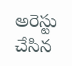అరెస్టు చేసిన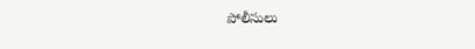పోలీసులు